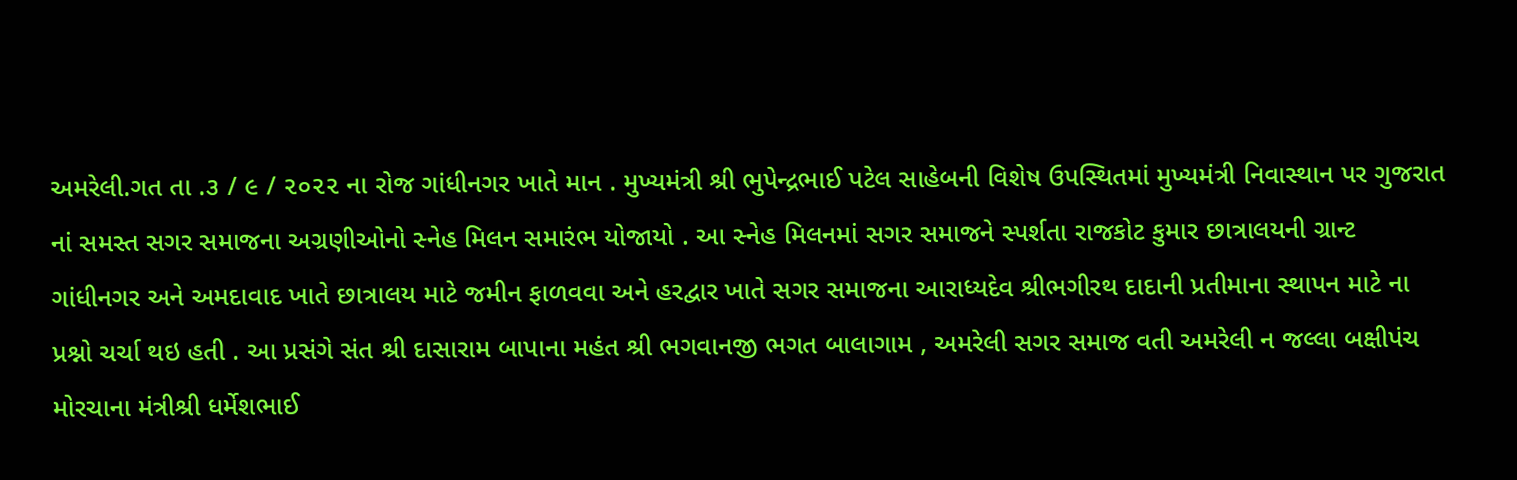અમરેલી.ગત તા .૩ / ૯ / ૨૦૨૨ ના રોજ ગાંધીનગર ખાતે માન . મુખ્યમંત્રી શ્રી ભુપેન્દ્રભાઈ પટેલ સાહેબની વિશેષ ઉપસ્થિતમાં મુખ્યમંત્રી નિવાસ્થાન પર ગુજરાત નાં સમસ્ત સગર સમાજના અગ્રણીઓનો સ્નેહ મિલન સમારંભ યોજાયો . આ સ્નેહ મિલનમાં સગર સમાજને સ્પર્શતા રાજકોટ કુમાર છાત્રાલયની ગ્રાન્ટ ગાંધીનગર અને અમદાવાદ ખાતે છાત્રાલય માટે જમીન ફાળવવા અને હરદ્વાર ખાતે સગર સમાજના આરાધ્યદેવ શ્રીભગીરથ દાદાની પ્રતીમાના સ્થાપન માટે ના પ્રશ્નો ચર્ચા થઇ હતી . આ પ્રસંગે સંત શ્રી દાસારામ બાપાના મહંત શ્રી ભગવાનજી ભગત બાલાગામ , અમરેલી સગર સમાજ વતી અમરેલી ન જલ્લા બક્ષીપંચ મોરચાના મંત્રીશ્રી ધર્મેશભાઈ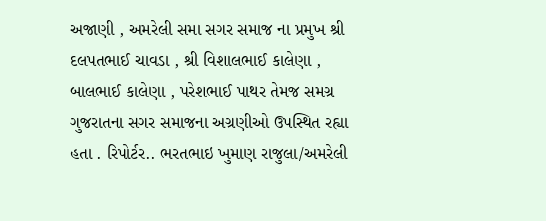અજાણી , અમરેલી સમા સગર સમાજ ના પ્રમુખ શ્રી દલપતભાઈ ચાવડા , શ્રી વિશાલભાઈ કાલેણા , બાલભાઈ કાલેણા , પરેશભાઈ પાથર તેમજ સમગ્ર ગુજરાતના સગર સમાજના અગ્રણીઓ ઉપસ્થિત રહ્યા હતા . રિપોર્ટર.. ભરતભાઇ ખુમાણ રાજુલા/અમરેલી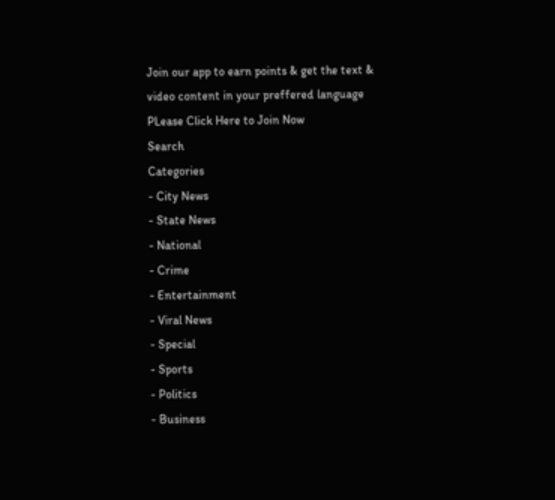Join our app to earn points & get the text & video content in your preffered language
PLease Click Here to Join Now
Search
Categories
- City News
- State News
- National
- Crime
- Entertainment
- Viral News
- Special
- Sports
- Politics
- Business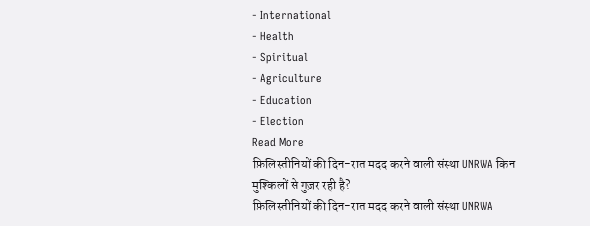- International
- Health
- Spiritual
- Agriculture
- Education
- Election
Read More
फ़िलिस्तीनियों की दिन-रात मदद करने वाली संस्था UNRWA किन मुश्किलों से गुज़र रही है?
फ़िलिस्तीनियों की दिन-रात मदद करने वाली संस्था UNRWA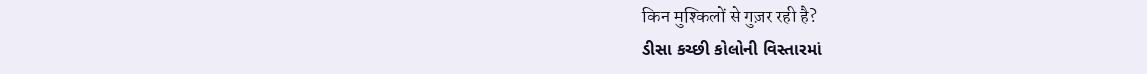किन मुश्किलों से गुज़र रही है?
ડીસા કચ્છી કોલોની વિસ્તારમાં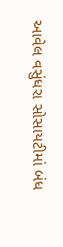આવેલ વસુંધરા સોસાયટીમાં બંધ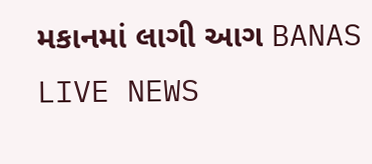મકાનમાં લાગી આગ BANAS LIVE NEWS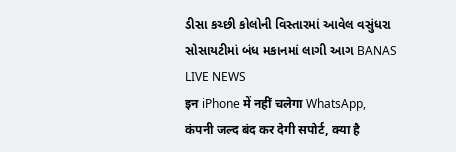ડીસા કચ્છી કોલોની વિસ્તારમાં આવેલ વસુંધરા સોસાયટીમાં બંધ મકાનમાં લાગી આગ BANAS LIVE NEWS
इन iPhone में नहीं चलेगा WhatsApp, कंपनी जल्द बंद कर देगी सपोर्ट, क्या है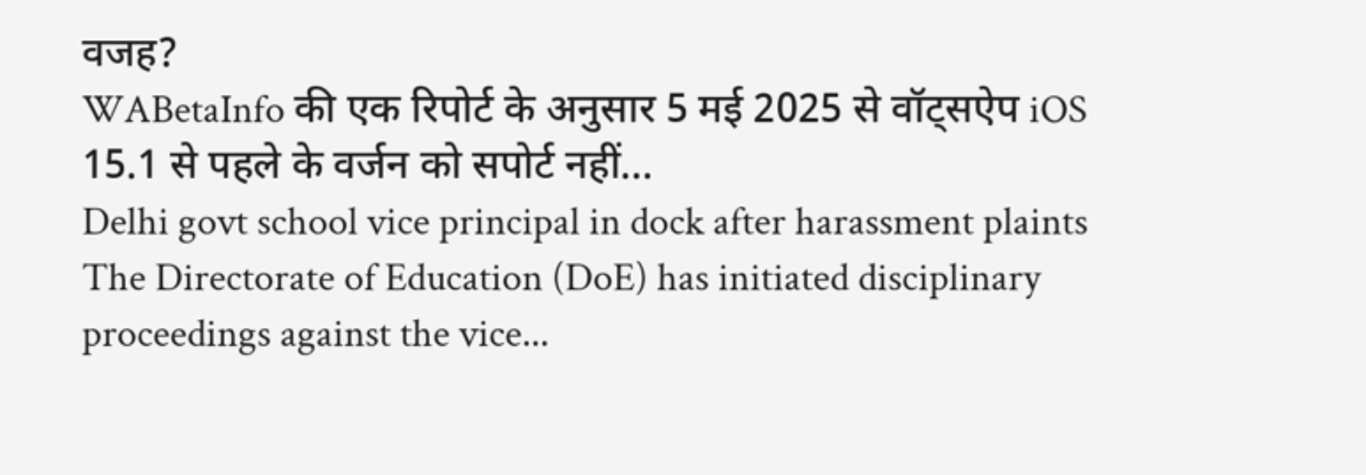वजह?
WABetaInfo की एक रिपोर्ट के अनुसार 5 मई 2025 से वॉट्सऐप iOS 15.1 से पहले के वर्जन को सपोर्ट नहीं...
Delhi govt school vice principal in dock after harassment plaints
The Directorate of Education (DoE) has initiated disciplinary proceedings against the vice...